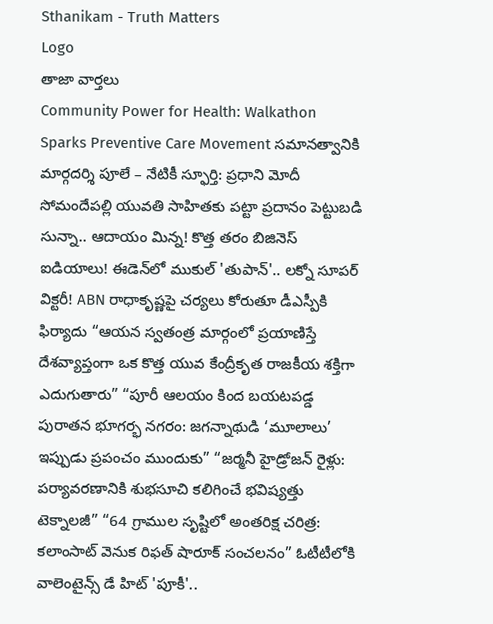Sthanikam - Truth Matters
Logo
తాజా వార్తలు
Community Power for Health: Walkathon Sparks Preventive Care Movement సమానత్వానికి మార్గదర్శి పూలే – నేటికీ స్ఫూర్తి: ప్రధాని మోదీ సోమందేపల్లి యువతి సాహితకు పట్టా ప్రదానం పెట్టుబడి సున్నా.. ఆదాయం మిన్న! కొత్త తరం బిజినెస్ ఐడియాలు! ఈడెన్‌లో ముకుల్ 'తుపాన్'.. లక్నో సూపర్ విక్టరీ! ABN రాధాకృష్ణపై చర్యలు కోరుతూ డీఎస్పీకి ఫిర్యాదు “ఆయన స్వతంత్ర మార్గంలో ప్రయాణిస్తే దేశవ్యాప్తంగా ఒక కొత్త యువ కేంద్రీకృత రాజకీయ శక్తిగా ఎదుగుతారు” “పూరీ ఆలయం కింద బయటపడ్డ పురాతన భూగర్భ నగరం: జగన్నాథుడి ‘మూలాలు’ ఇప్పుడు ప్రపంచం ముందుకు” “జర్మనీ హైడ్రోజన్ రైళ్లు: పర్యావరణానికి శుభసూచి కలిగించే భవిష్యత్తు టెక్నాలజీ” “64 గ్రాముల సృష్టిలో అంతరిక్ష చరిత్ర: కలాంసాట్ వెనుక రిఫత్ షారూక్ సంచలనం” ఓటీటీలోకి వాలెంటైన్స్ డే హిట్ 'పూకీ'..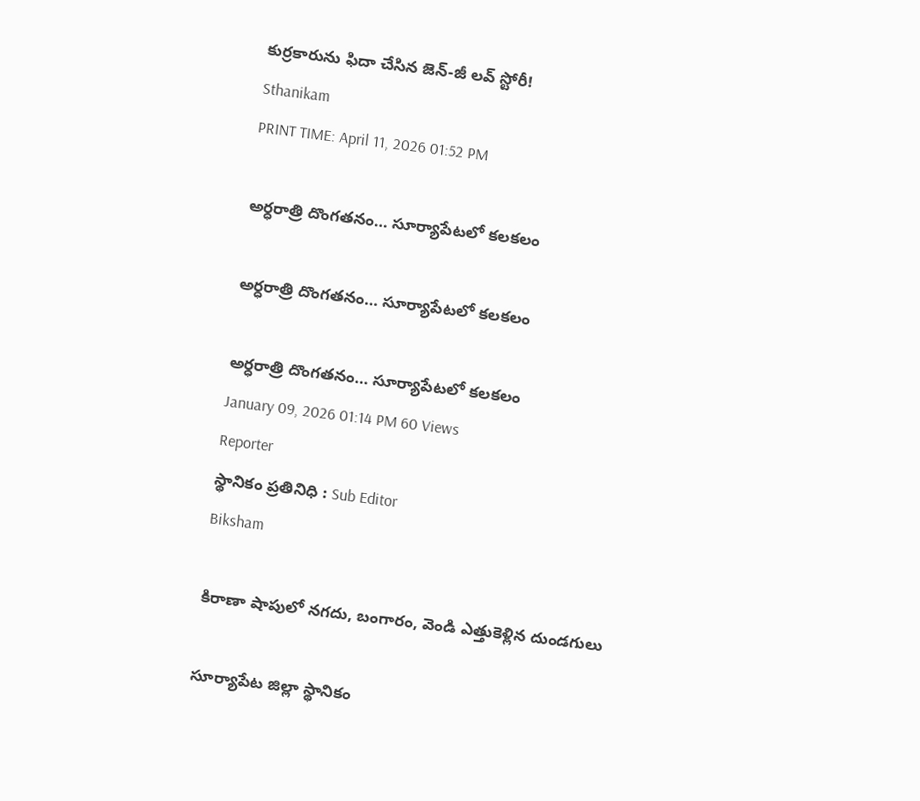కుర్రకారును ఫిదా చేసిన జెన్-జీ లవ్ స్టోరీ!
Sthanikam
PRINT TIME: April 11, 2026 01:52 PM

అర్ధరాత్రి దొంగతనం… సూర్యాపేటలో కలకలం

అర్ధరాత్రి దొంగతనం… సూర్యాపేటలో కలకలం

అర్ధరాత్రి దొంగతనం… సూర్యాపేటలో కలకలం
January 09, 2026 01:14 PM 60 Views
Reporter
స్థానికం ప్రతినిధి : Sub Editor
Biksham

కిరాణా షాపులో నగదు, బంగారం, వెండి ఎత్తుకెళ్లిన దుండగులు

సూర్యాపేట జిల్లా స్థానికం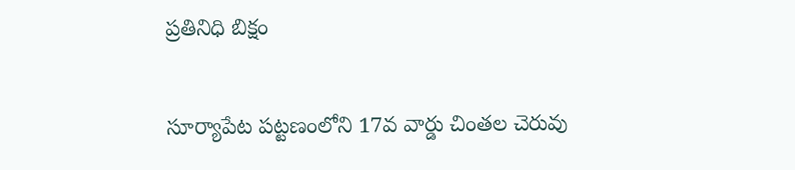ప్రతినిధి బిక్షం

సూర్యాపేట పట్టణంలోని 17వ వార్డు చింతల చెరువు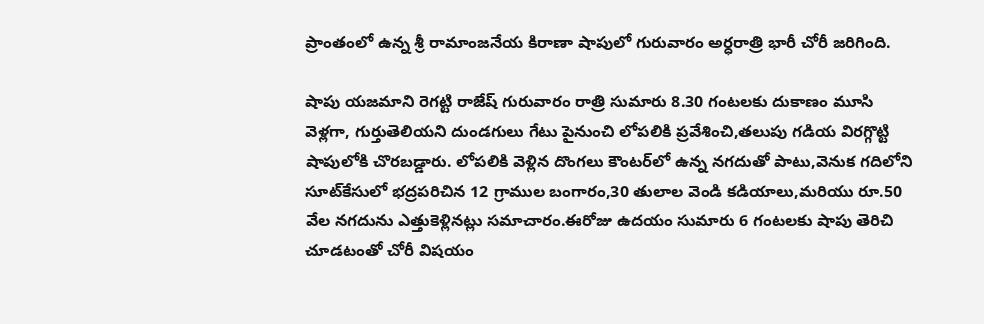ప్రాంతంలో ఉన్న శ్రీ రామాంజనేయ కిరాణా షాపులో గురువారం అర్ధరాత్రి భారీ చోరీ జరిగింది.

షాపు యజమాని రెగట్టి రాజేష్ గురువారం రాత్రి సుమారు 8.30 గంటలకు దుకాణం మూసి వెళ్లగా, గుర్తుతెలియని దుండగులు గేటు పైనుంచి లోపలికి ప్రవేశించి,తలుపు గడియ విరగ్గొట్టి షాపులోకి చొరబడ్డారు. లోపలికి వెళ్లిన దొంగలు కౌంటర్‌లో ఉన్న నగదుతో పాటు,వెనుక గదిలోని సూట్‌కేసులో భద్రపరిచిన 12 గ్రాముల బంగారం,30 తులాల వెండి కడియాలు,మరియు రూ.50 వేల నగదును ఎత్తుకెళ్లినట్లు సమాచారం.ఈరోజు ఉదయం సుమారు 6 గంటలకు షాపు తెరిచి చూడటంతో చోరీ విషయం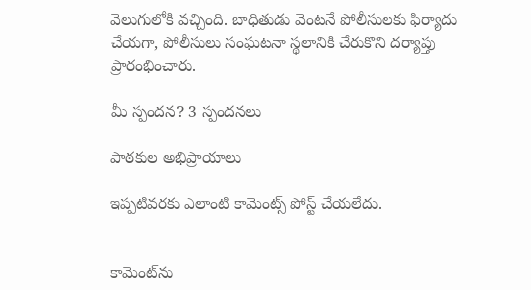వెలుగులోకి వచ్చింది. బాధితుడు వెంటనే పోలీసులకు ఫిర్యాదు చేయగా, పోలీసులు సంఘటనా స్థలానికి చేరుకొని దర్యాప్తు ప్రారంభించారు.

మీ స్పందన? 3 స్పందనలు

పాఠకుల అభిప్రాయాలు

ఇప్పటివరకు ఎలాంటి కామెంట్స్ పోస్ట్ చేయలేదు.


కామెంట్‌ను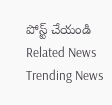పోస్ట్ చేయండి
Related News
Trending News